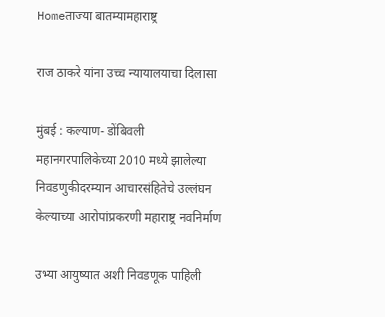Homeताज्या बातम्यामहाराष्ट्र

राज ठाकरे यांना उच्च न्यायालयाचा दिलासा

मुंबई : कल्याण- डोंबिवली महानगरपालिकेच्या 2010 मध्ये झालेल्या निवडणुकीदरम्यान आचारसंहितेचे उल्लंघन केल्याच्या आरोपांप्रकरणी महाराष्ट्र नवनिर्माण

उभ्या आयुष्यात अशी निवडणूक पाहिली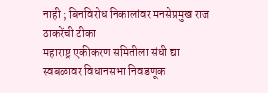नाही ; बिनविरोध निकालांवर मनसेप्रमुख राज ठाकरेंची टीका
महाराष्ट्र एकीकरण समितीला संधी द्या
स्वबळावर विधानसभा निवडणूक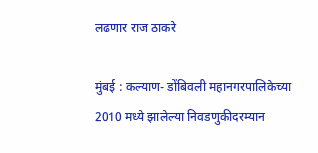लढणार राज ठाकरे

मुंबई : कल्याण- डोंबिवली महानगरपालिकेच्या 2010 मध्ये झालेल्या निवडणुकीदरम्यान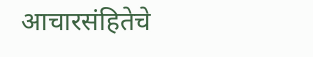आचारसंहितेचे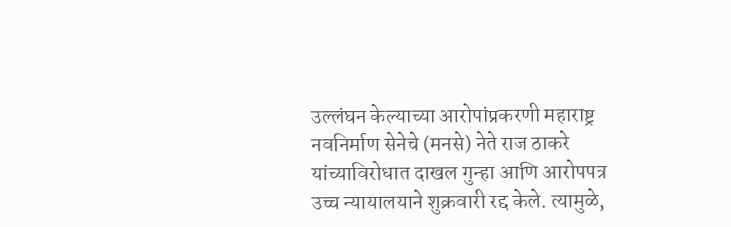उल्लंघन केल्याच्या आरोपांप्रकरणी महाराष्ट्र नवनिर्माण सेनेचे (मनसे) नेते राज ठाकरे यांच्याविरोधात दाखल गुन्हा आणि आरोपपत्र उच्च न्यायालयाने शुक्रवारी रद्द केले. त्यामुळे,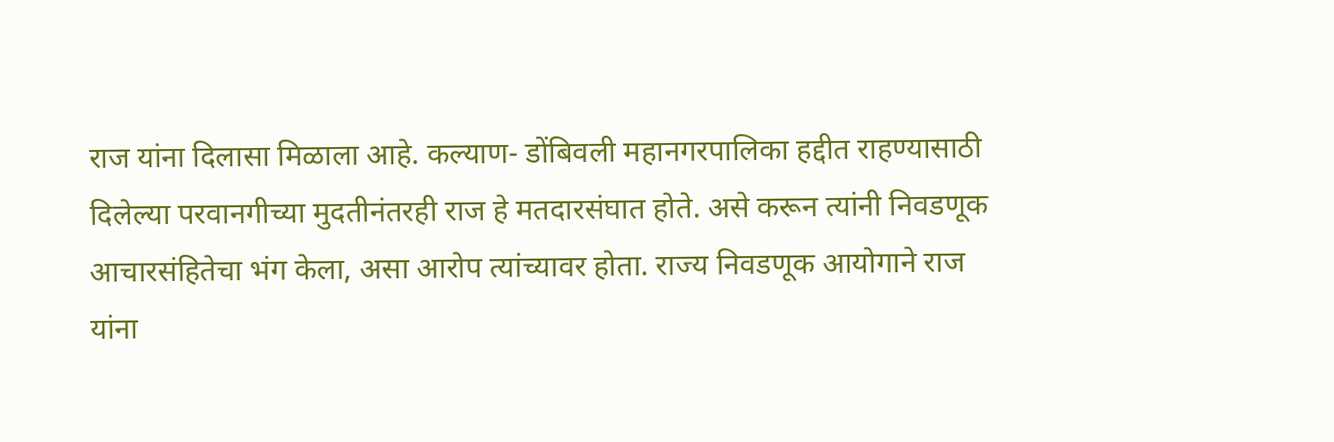राज यांना दिलासा मिळाला आहे. कल्याण- डोंबिवली महानगरपालिका हद्दीत राहण्यासाठी दिलेल्या परवानगीच्या मुदतीनंतरही राज हे मतदारसंघात होते. असे करून त्यांनी निवडणूक आचारसंहितेचा भंग केला, असा आरोप त्यांच्यावर होता. राज्य निवडणूक आयोगाने राज यांना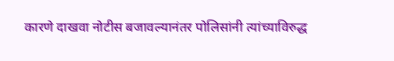कारणे दाखवा नोटीस बजावल्यानंतर पोलिसांनी त्यांच्याविरुद्ध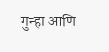गुन्हा आणि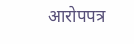आरोपपत्र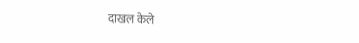दाखल केले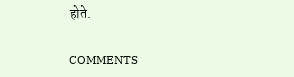होते.

COMMENTS